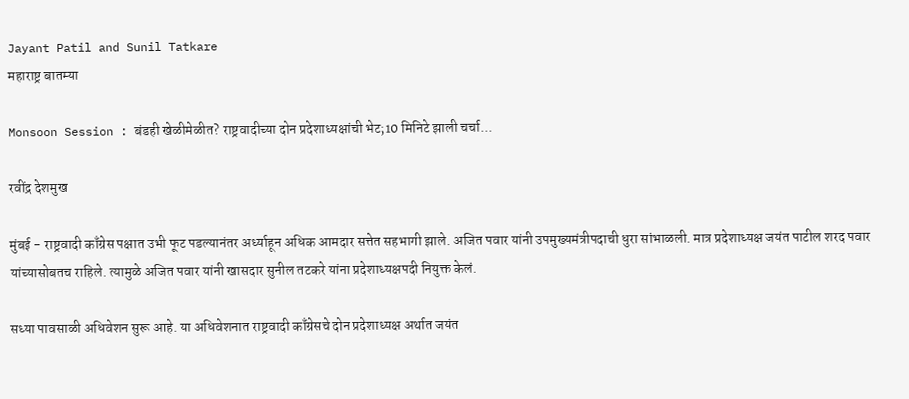Jayant Patil and Sunil Tatkare
महाराष्ट्र बातम्या

Monsoon Session : बंडही खेळीमेळीत? राष्ट्रवादीच्या दोन प्रदेशाध्यक्षांची भेट;10 मिनिटे झाली चर्चा...

रवींद्र देशमुख

मुंबई - राष्ट्रवादी काँग्रेस पक्षात उभी फूट पडल्यानंतर अर्ध्याहून अधिक आमदार सत्तेत सहभागी झाले. अजित पवार यांनी उपमुख्यमंत्रीपदाची धुरा सांभाळली. मात्र प्रदेशाध्यक्ष जयंत पाटील शरद पवार यांच्यासोबतच राहिले. त्यामुळे अजित पवार यांनी खासदार सुनील तटकरे यांना प्रदेशाध्यक्षपदी नियुक्त केलं.

सध्या पावसाळी अधिवेशन सुरू आहे. या अधिवेशनात राष्ट्रवादी काँग्रेसचे दोन प्रदेशाध्यक्ष अर्थात जयंत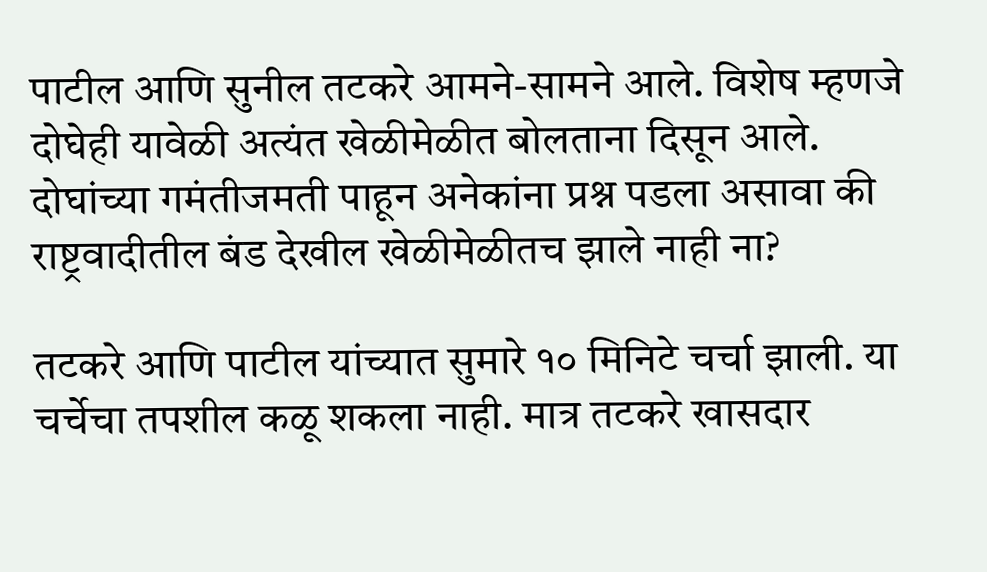पाटील आणि सुनील तटकरे आमने-सामने आले. विशेष म्हणजे दोघेही यावेळी अत्यंत खेळीमेळीत बोलताना दिसून आले. दोघांच्या गमंतीजमती पाहून अनेकांना प्रश्न पडला असावा की राष्ट्रवादीतील बंड देखील खेळीमेळीतच झाले नाही ना?

तटकरे आणि पाटील यांच्यात सुमारे १० मिनिटे चर्चा झाली. या चर्चेचा तपशील कळू शकला नाही. मात्र तटकरे खासदार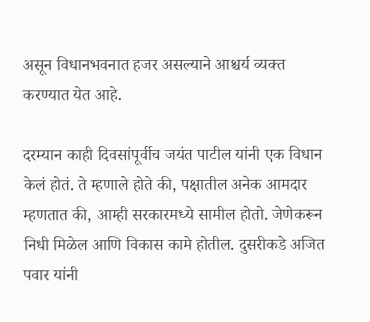असून विधानभवनात हजर असल्याने आश्चर्य व्यक्त करण्यात येत आहे.

दरम्यान काही दिवसांपूर्वीच जयंत पाटील यांनी एक विधान केलं होतं. ते म्हणाले होते की, पक्षातील अनेक आमदार म्हणतात की, आम्ही सरकारमध्ये सामील होतो. जेणेकरून निधी मिळेल आणि विकास कामे होतील. दुसरीकडे अजित पवार यांनी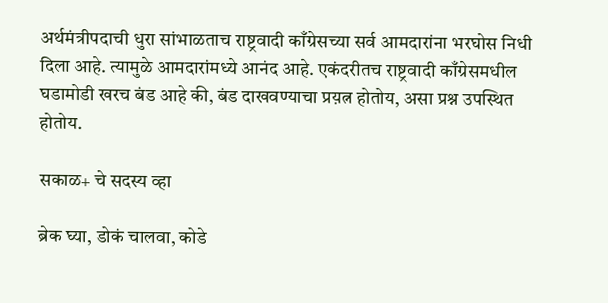अर्थमंत्रीपदाची धुरा सांभाळताच राष्ट्रवादी काँग्रेसच्या सर्व आमदारांना भरघोस निधी दिला आहे. त्यामुळे आमदारांमध्ये आनंद आहे. एकंदरीतच राष्ट्रवादी काँग्रेसमधील घडामोडी खरच बंड आहे की, बंड दाखवण्याचा प्रय़त्न होतोय, असा प्रश्न उपस्थित होतोय.

सकाळ+ चे सदस्य व्हा

ब्रेक घ्या, डोकं चालवा, कोडे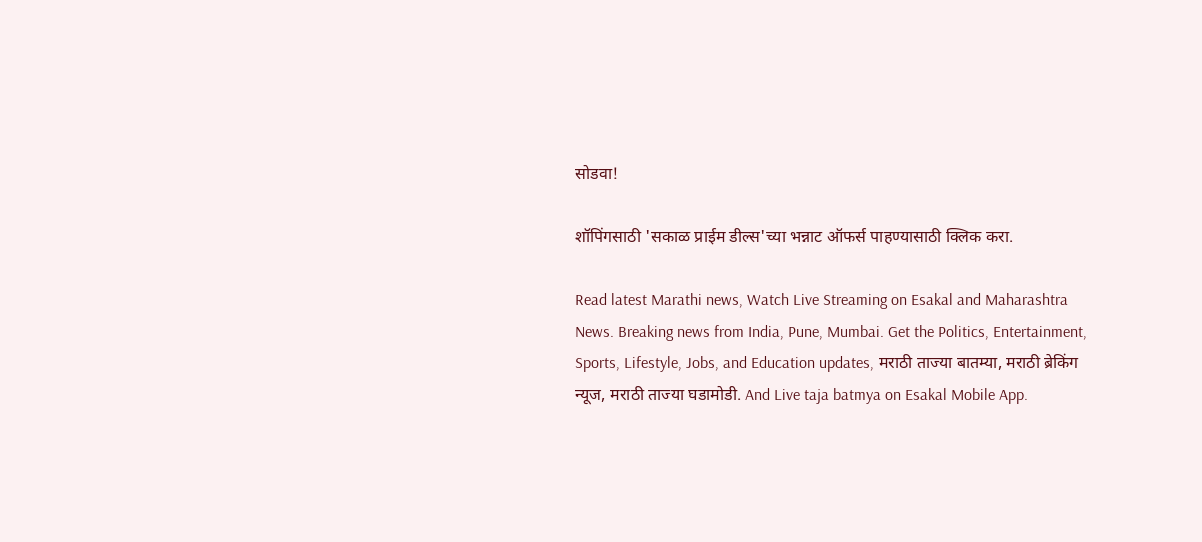सोडवा!

शॉपिंगसाठी 'सकाळ प्राईम डील्स'च्या भन्नाट ऑफर्स पाहण्यासाठी क्लिक करा.

Read latest Marathi news, Watch Live Streaming on Esakal and Maharashtra News. Breaking news from India, Pune, Mumbai. Get the Politics, Entertainment, Sports, Lifestyle, Jobs, and Education updates, मराठी ताज्या बातम्या, मराठी ब्रेकिंग न्यूज, मराठी ताज्या घडामोडी. And Live taja batmya on Esakal Mobile App.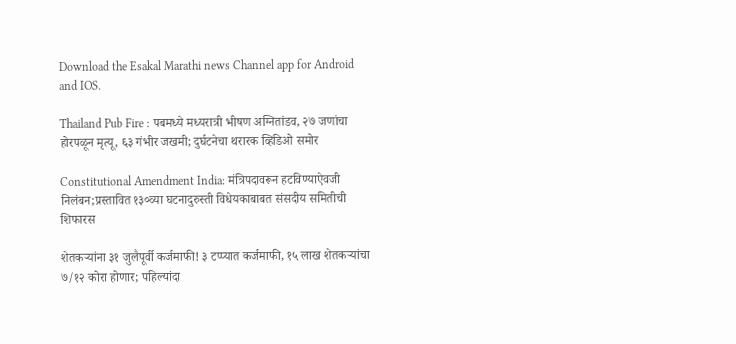Download the Esakal Marathi news Channel app for Android and IOS.

Thailand Pub Fire : पबमध्ये मध्यरात्री भीषण अग्नितांडव, २७ जणांचा होरपळून मृत्यू, ६३ गंभीर जखमी; दुर्घटनेचा थरारक व्हिडिओ समोर

Constitutional Amendment India: मंत्रिपदावरून हटविण्याऐवजी निलंबन;प्रस्तावित १३०व्या घटनादुरुस्ती विधेयकाबाबत संसदीय समितीची शिफारस

शेतकऱ्यांना ३१ जुलैपूर्वी कर्जमाफी! ३ टप्प्यात कर्जमाफी, १५ लाख शेतकऱ्यांचा ७/१२ कोरा होणार; पहिल्यांदा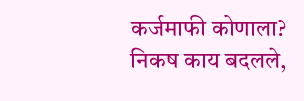कर्जमाफी कोणाला? निकष काय बदलले,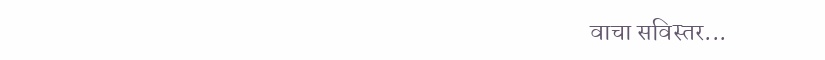वाचा सविस्तर...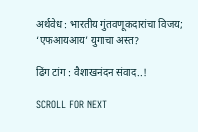अर्थवेध : भारतीय गुंतवणूकदारांचा विजय; ‘एफआयआय’ युगाचा अस्त?

ढिंग टांग : वैशाखनंदन संवाद..!

SCROLL FOR NEXT